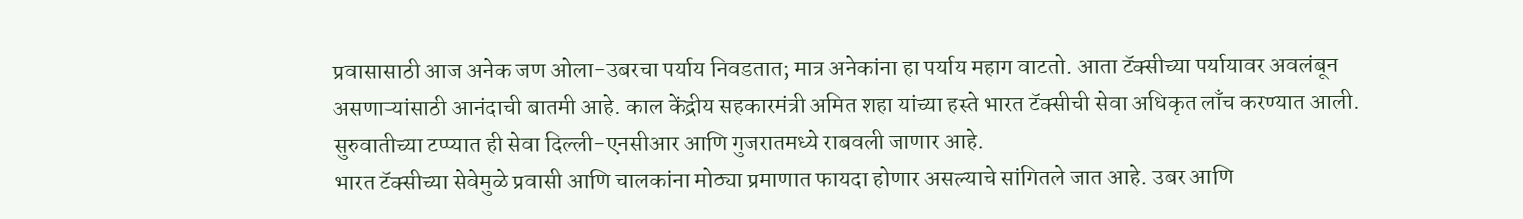प्रवासासाठी आज अनेक जण ओला-उबरचा पर्याय निवडतात; मात्र अनेकांना हा पर्याय महाग वाटतो. आता टॅक्सीच्या पर्यायावर अवलंबून असणाऱ्यांसाठी आनंदाची बातमी आहे. काल केंद्रीय सहकारमंत्री अमित शहा यांच्या हस्ते भारत टॅक्सीची सेवा अधिकृत लाँच करण्यात आली. सुरुवातीच्या टप्प्यात ही सेवा दिल्ली-एनसीआर आणि गुजरातमध्ये राबवली जाणार आहे.
भारत टॅक्सीच्या सेवेमुळे प्रवासी आणि चालकांना मोठ्या प्रमाणात फायदा होणार असल्याचे सांगितले जात आहे. उबर आणि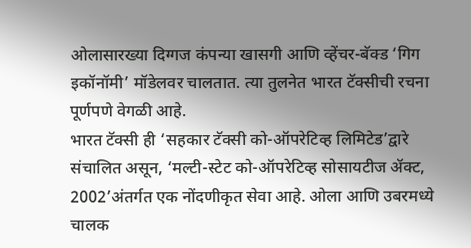ओलासारख्या दिग्गज कंपन्या खासगी आणि व्हेंचर-बॅक्ड ‘गिग इकॉनॉमी’ मॉडेलवर चालतात. त्या तुलनेत भारत टॅक्सीची रचना पूर्णपणे वेगळी आहे.
भारत टॅक्सी ही ‘सहकार टॅक्सी को-ऑपरेटिव्ह लिमिटेड’द्वारे संचालित असून, ‘मल्टी-स्टेट को-ऑपरेटिव्ह सोसायटीज ॲक्ट, 2002’अंतर्गत एक नोंदणीकृत सेवा आहे. ओला आणि उबरमध्ये चालक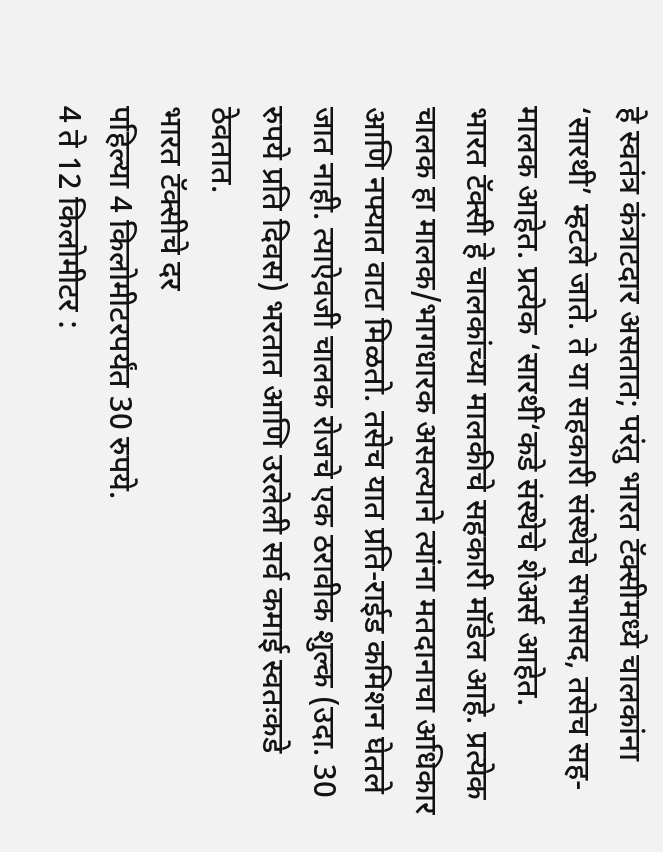हे स्वतंत्र कंत्राटदार असतात; परंतु भारत टॅक्सीमध्ये चालकांना ‘सारथी’ म्हटले जाते. ते या सहकारी संस्थेचे सभासद, तसेच सह-मालक आहेत. प्रत्येक ‘सारथी‘कडे संस्थेचे शेअर्स आहेत.
भारत टॅक्सी हे चालकांच्या मालकीचे सहकारी मॉडेल आहे. प्रत्येक चालक हा मालक/भागधारक असल्याने त्यांना मतदानाचा अधिकार आणि नफ्यात वाटा मिळतो. तसेच यात प्रति-राईड कमिशन घेतले जात नाही. त्याऐवजी चालक रोजचे एक ठरावीक शुल्क (उदा. 30 रुपये प्रति दिवस) भरतात आणि उरलेली सर्व कमाई स्वतःकडे ठेवतात.
भारत टॅक्सीचे दर
पहिल्या 4 किलोमीटरपर्यंत 30 रुपये.
4 ते 12 किलोमीटर :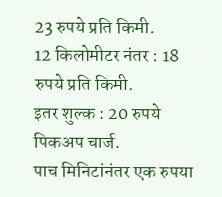23 रुपये प्रति किमी.
12 किलोमीटर नंतर : 18 रुपये प्रति किमी.
इतर शुल्क : 20 रुपये पिकअप चार्ज.
पाच मिनिटांनंतर एक रुपया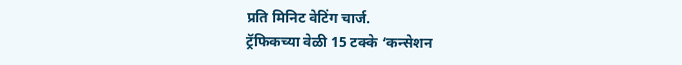प्रति मिनिट वेटिंग चार्ज.
ट्रॅफिकच्या वेळी 15 टक्के ‘कन्सेशन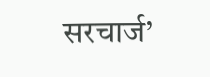सरचार्ज’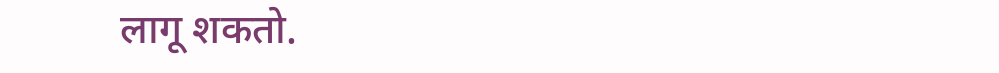लागू शकतो.